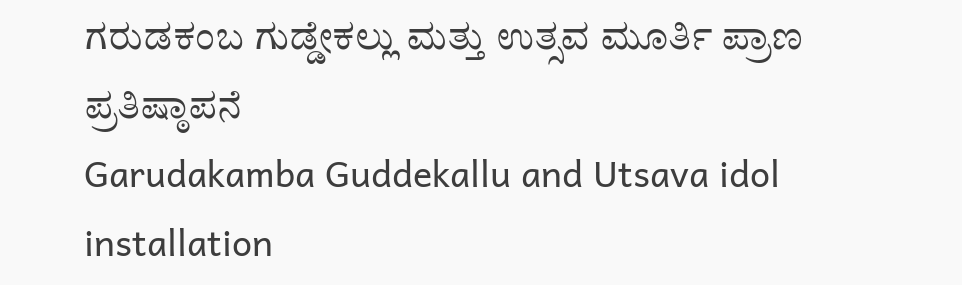ಗರುಡಕಂಬ ಗುಡ್ಡೇಕಲ್ಲು ಮತ್ತು ಉತ್ಸವ ಮೂರ್ತಿ ಪ್ರಾಣ ಪ್ರತಿಷ್ಠಾಪನೆ
Garudakamba Guddekallu and Utsava idol installation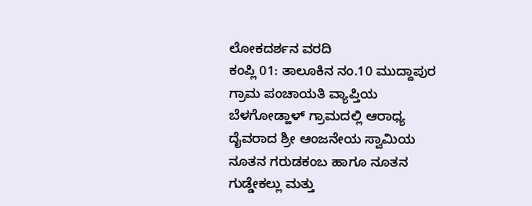ಲೋಕದರ್ಶನ ವರದಿ
ಕಂಪ್ಲಿ 01: ತಾಲೂಕಿನ ನಂ.10 ಮುದ್ದಾಪುರ ಗ್ರಾಮ ಪಂಚಾಯತಿ ವ್ಯಾಪ್ತಿಯ ಬೆಳಗೋಡ್ಹಾಳ್ ಗ್ರಾಮದಲ್ಲಿ ಆರಾಧ್ಯ ದೈವರಾದ ಶ್ರೀ ಆಂಜನೇಯ ಸ್ವಾಮಿಯ ನೂತನ ಗರುಡಕಂಬ ಹಾಗೂ ನೂತನ ಗುಡ್ಡೇಕಲ್ಲು ಮತ್ತು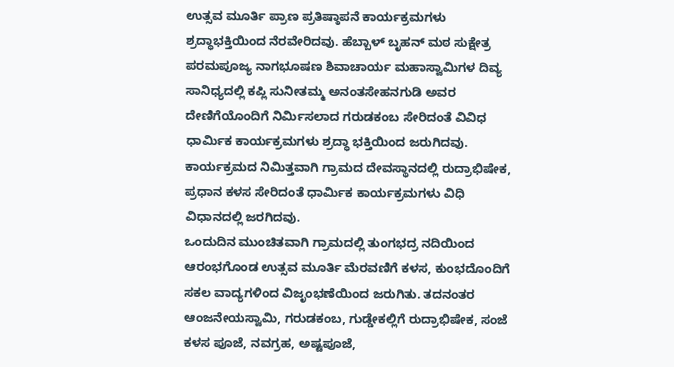ಉತ್ಸವ ಮೂರ್ತಿ ಪ್ರಾಣ ಪ್ರತಿಷ್ಠಾಪನೆ ಕಾರ್ಯಕ್ರಮಗಳು ಶ್ರದ್ಧಾಭಕ್ತಿಯಿಂದ ನೆರವೇರಿದವು. ಹೆಬ್ಬಾಳ್ ಬೃಹನ್ ಮಠ ಸುಕ್ಷೇತ್ರ ಪರಮಪೂಜ್ಯ ನಾಗಭೂಷಣ ಶಿವಾಚಾರ್ಯ ಮಹಾಸ್ವಾಮಿಗಳ ದಿವ್ಯ ಸಾನಿಧ್ಯದಲ್ಲಿ ಕಪ್ಲಿ ಸುನೀತಮ್ಮ ಅನಂತಸೇಹನಗುಡಿ ಅವರ ದೇಣಿಗೆಯೊಂದಿಗೆ ನಿರ್ಮಿಸಲಾದ ಗರುಡಕಂಬ ಸೇರಿದಂತೆ ವಿವಿಧ ಧಾರ್ಮಿಕ ಕಾರ್ಯಕ್ರಮಗಳು ಶ್ರದ್ಧಾ ಭಕ್ತಿಯಿಂದ ಜರುಗಿದವು. ಕಾರ್ಯಕ್ರಮದ ನಿಮಿತ್ತವಾಗಿ ಗ್ರಾಮದ ದೇವಸ್ಥಾನದಲ್ಲಿ ರುದ್ರಾಭಿಷೇಕ, ಪ್ರಧಾನ ಕಳಸ ಸೇರಿದಂತೆ ಧಾರ್ಮಿಕ ಕಾರ್ಯಕ್ರಮಗಳು ವಿಧಿ ವಿಧಾನದಲ್ಲಿ ಜರಗಿದವು.
ಒಂದುದಿನ ಮುಂಚಿತವಾಗಿ ಗ್ರಾಮದಲ್ಲಿ ತುಂಗಭದ್ರ ನದಿಯಿಂದ ಆರಂಭಗೊಂಡ ಉತ್ಸವ ಮೂರ್ತಿ ಮೆರವಣಿಗೆ ಕಳಸ, ಕುಂಭದೊಂದಿಗೆ ಸಕಲ ವಾದ್ಯಗಳಿಂದ ವಿಜೃಂಭಣೆಯಿಂದ ಜರುಗಿತು. ತದನಂತರ ಆಂಜನೇಯಸ್ವಾಮಿ, ಗರುಡಕಂಬ, ಗುಡ್ಡೇಕಲ್ಲಿಗೆ ರುದ್ರಾಭಿಷೇಕ, ಸಂಜೆ ಕಳಸ ಪೂಜೆ, ನವಗ್ರಹ, ಅಷ್ಟಪೂಜೆ,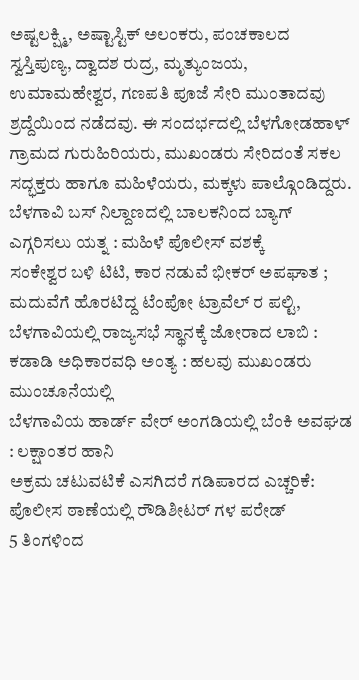ಅಷ್ಟಲಕ್ಷ್ಮಿ, ಅಷ್ಟಾಸ್ಟಿಕ್ ಅಲಂಕರು, ಪಂಚಕಾಲದ ಸ್ವಸ್ತಿಪುಣ್ಯ, ದ್ವಾದಶ ರುದ್ರ, ಮೃತ್ಯುಂಜಯ, ಉಮಾಮಹೇಶ್ವರ, ಗಣಪತಿ ಪೂಜೆ ಸೇರಿ ಮುಂತಾದವು ಶ್ರದ್ದೆಯಿಂದ ನಡೆದವು. ಈ ಸಂದರ್ಭದಲ್ಲಿ ಬೆಳಗೋಡಹಾಳ್ ಗ್ರಾಮದ ಗುರುಹಿರಿಯರು, ಮುಖಂಡರು ಸೇರಿದಂತೆ ಸಕಲ ಸದ್ಭಕ್ತರು ಹಾಗೂ ಮಹಿಳೆಯರು, ಮಕ್ಕಳು ಪಾಲ್ಗೊಂಡಿದ್ದರು.
ಬೆಳಗಾವಿ ಬಸ್ ನಿಲ್ದಾಣದಲ್ಲಿ ಬಾಲಕನಿಂದ ಬ್ಯಾಗ್ ಎಗ್ಗರಿಸಲು ಯತ್ನ : ಮಹಿಳೆ ಪೊಲೀಸ್ ವಶಕ್ಕೆ
ಸಂಕೇಶ್ವರ ಬಳಿ ಟಿಟಿ, ಕಾರ ನಡುವೆ ಭೀಕರ್ ಅಪಘಾತ ; ಮದುವೆಗೆ ಹೊರಟಿದ್ದ ಟೆಂಪೋ ಟ್ರಾವೆಲ್ ರ ಪಲ್ಟಿ,
ಬೆಳಗಾವಿಯಲ್ಲಿ ರಾಜ್ಯಸಭೆ ಸ್ಥಾನಕ್ಕೆ ಜೋರಾದ ಲಾಬಿ : ಕಡಾಡಿ ಅಧಿಕಾರವಧಿ ಅಂತ್ಯ : ಹಲವು ಮುಖಂಡರು ಮುಂಚೂನೆಯಲ್ಲಿ
ಬೆಳಗಾವಿಯ ಹಾರ್ಡ್ ವೇರ್ ಅಂಗಡಿಯಲ್ಲಿ ಬೆಂಕಿ ಅವಘಡ : ಲಕ್ಷಾಂತರ ಹಾನಿ
ಅಕ್ರಮ ಚಟುವಟಿಕೆ ಎಸಗಿದರೆ ಗಡಿಪಾರದ ಎಚ್ಚರಿಕೆ: ಪೊಲೀಸ ಠಾಣೆಯಲ್ಲಿ ರೌಡಿಶೀಟರ್ ಗಳ ಪರೇಡ್
5 ತಿಂಗಳಿಂದ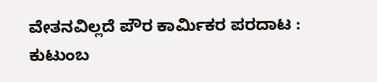ವೇತನವಿಲ್ಲದೆ ಪೌರ ಕಾರ್ಮಿಕರ ಪರದಾಟ : ಕುಟುಂಬ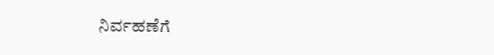ನಿರ್ವಹಣೆಗೆ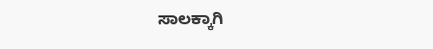ಸಾಲಕ್ಕಾಗಿ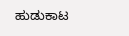ಹುಡುಕಾಟ